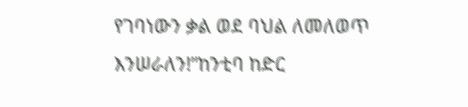የገባነውን ቃል ወደ ባህል ለመለወጥ እንሠራለን!”ከንቲባ ከድር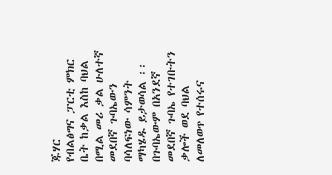ጁሃር
የብልፅግና ፓርቲ ምክር ቤት ከቃል እስከ ባህል በሚል መሪ ቃል ሁለተኛ መደበኛ ጉባኤውን ባሳለፍነው ሳምንት ማካሄዱ ይታወሳል ፡፡ በጉባኤውም በአንደኛ መደበኛ ጉባኤ የተገቡትን ቃሎች ወደ ባህል ለመለወጥ የተሰሩና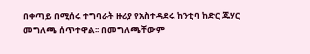በቀጣይ በሚሰሩ ተግባራት ዙሪያ የአስተዳደሩ ከንቲባ ከድር ጁሃር መግለጫ ሰጥተዋል፡፡ በመግለጫቸውም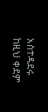አስተዳደሩ ከዚህ ቀደም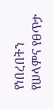የነበረበትን የሠላምና የፀጥታ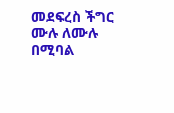መደፍረስ ችግር ሙሉ ለሙሉ በሚባል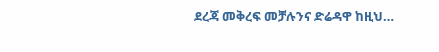ደረጃ መቅረፍ መቻሉንና ድሬዳዋ ከዚህ…